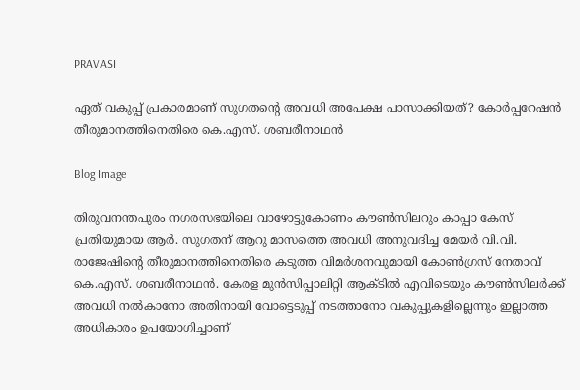PRAVASI

ഏത് വകുപ്പ് പ്രകാരമാണ് സുഗതന്‍റെ അവധി അപേക്ഷ പാസാക്കിയത്? കോർപ്പറേഷൻ തീരുമാനത്തിനെതിരെ കെ.എസ്. ശബരീനാഥൻ

Blog Image

തിരുവനന്തപുരം നഗരസഭയിലെ വാഴോട്ടുകോണം കൗൺസിലറും കാപ്പാ കേസ് പ്രതിയുമായ ആർ. സുഗതന് ആറു മാസത്തെ അവധി അനുവദിച്ച മേയർ വി.വി. രാജേഷിന്റെ തീരുമാനത്തിനെതിരെ കടുത്ത വിമർശനവുമായി കോൺഗ്രസ് നേതാവ് കെ.എസ്. ശബരീനാഥൻ. കേരള മുൻസിപ്പാലിറ്റി ആക്ടിൽ എവിടെയും കൗൺസിലർക്ക് അവധി നൽകാനോ അതിനായി വോട്ടെടുപ്പ് നടത്താനോ വകുപ്പുകളില്ലെന്നും ഇല്ലാത്ത അധികാരം ഉപയോഗിച്ചാണ്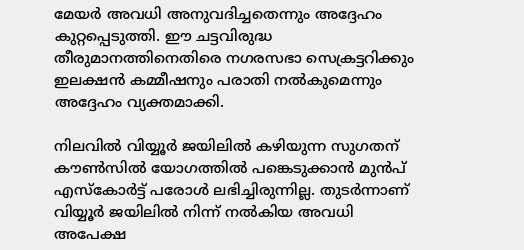മേയർ അവധി അനുവദിച്ചതെന്നും അദ്ദേഹം കുറ്റപ്പെടുത്തി. ഈ ചട്ടവിരുദ്ധ തീരുമാനത്തിനെതിരെ നഗരസഭാ സെക്രട്ടറിക്കും ഇലക്ഷൻ കമ്മീഷനും പരാതി നൽകുമെന്നും അദ്ദേഹം വ്യക്തമാക്കി.

നിലവിൽ വിയ്യൂർ ജയിലിൽ കഴിയുന്ന സുഗതന് കൗൺസിൽ യോഗത്തിൽ പങ്കെടുക്കാൻ മുൻപ് എസ്‌കോർട്ട് പരോൾ ലഭിച്ചിരുന്നില്ല. തുടർന്നാണ് വിയ്യൂർ ജയിലിൽ നിന്ന് നൽകിയ അവധി അപേക്ഷ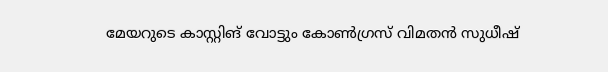മേയറുടെ കാസ്റ്റിങ് വോട്ടും കോൺഗ്രസ് വിമതൻ സുധീഷ്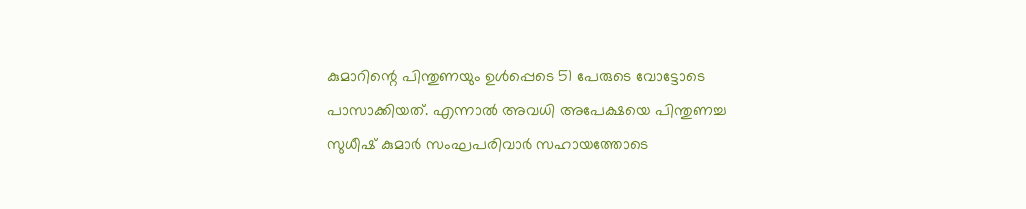കുമാറിന്റെ പിന്തുണയും ഉൾപ്പെടെ 51 പേരുടെ വോട്ടോടെ പാസാക്കിയത്. എന്നാൽ അവധി അപേക്ഷയെ പിന്തുണച്ച സുധീഷ് കുമാർ സംഘപരിവാർ സഹായത്തോടെ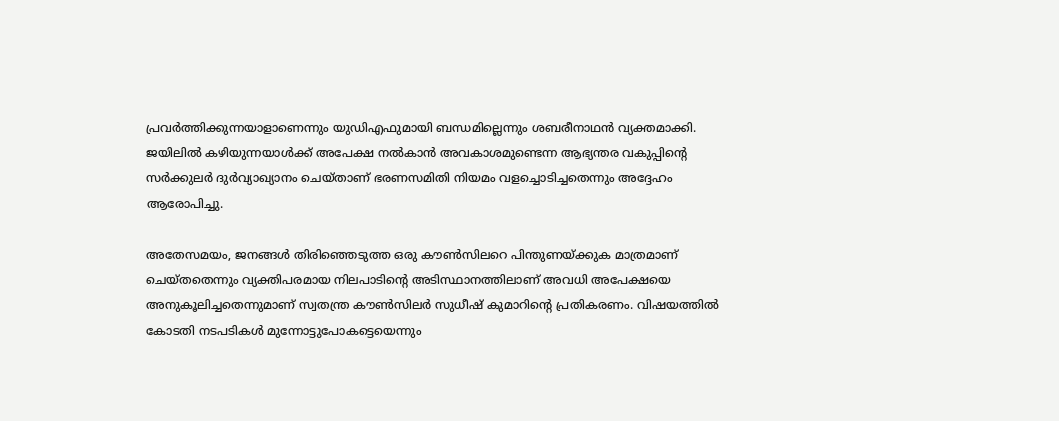പ്രവർത്തിക്കുന്നയാളാണെന്നും യുഡിഎഫുമായി ബന്ധമില്ലെന്നും ശബരീനാഥൻ വ്യക്തമാക്കി. ജയിലിൽ കഴിയുന്നയാൾക്ക് അപേക്ഷ നൽകാൻ അവകാശമുണ്ടെന്ന ആഭ്യന്തര വകുപ്പിന്റെ സർക്കുലർ ദുർവ്യാഖ്യാനം ചെയ്താണ് ഭരണസമിതി നിയമം വളച്ചൊടിച്ചതെന്നും അദ്ദേഹം ആരോപിച്ചു.

അതേസമയം, ജനങ്ങൾ തിരിഞ്ഞെടുത്ത ഒരു കൗൺസിലറെ പിന്തുണയ്ക്കുക മാത്രമാണ് ചെയ്തതെന്നും വ്യക്തിപരമായ നിലപാടിന്റെ അടിസ്ഥാനത്തിലാണ് അവധി അപേക്ഷയെ അനുകൂലിച്ചതെന്നുമാണ് സ്വതന്ത്ര കൗൺസിലർ സുധീഷ് കുമാറിന്റെ പ്രതികരണം. വിഷയത്തിൽ കോടതി നടപടികൾ മുന്നോട്ടുപോകട്ടെയെന്നും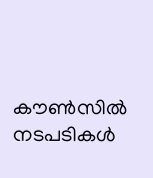കൗൺസിൽ നടപടികൾ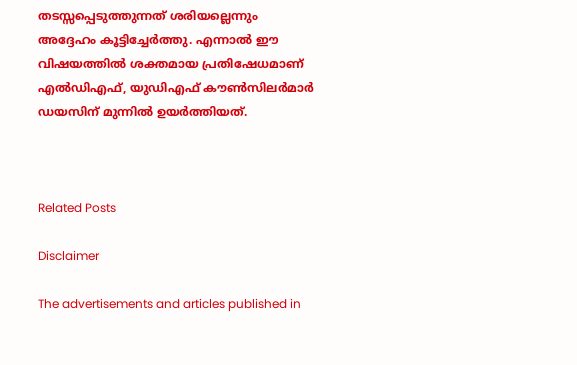തടസ്സപ്പെടുത്തുന്നത് ശരിയല്ലെന്നും അദ്ദേഹം കൂട്ടിച്ചേർത്തു. എന്നാൽ ഈ വിഷയത്തിൽ ശക്തമായ പ്രതിഷേധമാണ് എൽഡിഎഫ്, യുഡിഎഫ് കൗൺസിലർമാർ ഡയസിന് മുന്നിൽ ഉയർത്തിയത്.



Related Posts

Disclaimer

The advertisements and articles published in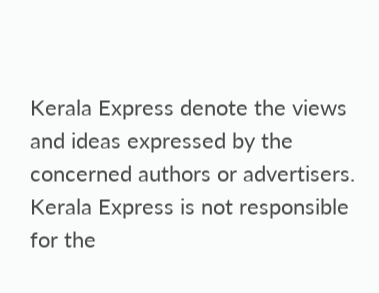Kerala Express denote the views and ideas expressed by the concerned authors or advertisers. Kerala Express is not responsible for the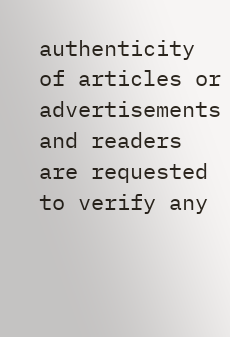authenticity of articles or advertisements and readers are requested to verify any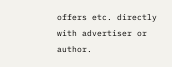offers etc. directly with advertiser or author.